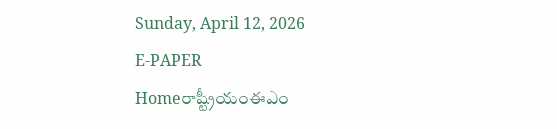Sunday, April 12, 2026
E-PAPER
Homeరాష్ట్రీయంఈఎం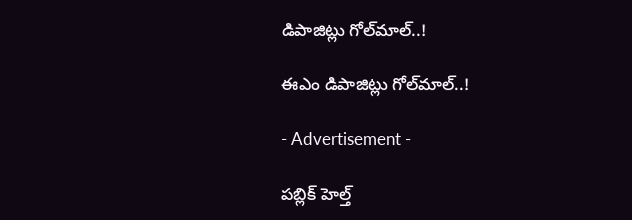డిపాజిట్లు గోల్‌మాల్‌..!

ఈఎం డిపాజిట్లు గోల్‌మాల్‌..!

- Advertisement -

పబ్లిక్‌ హెల్త్‌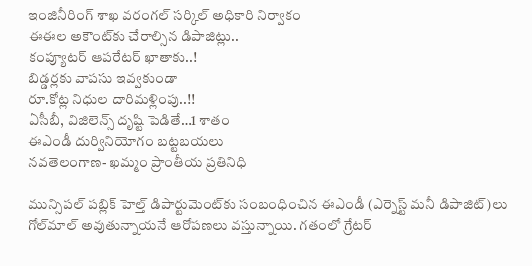ఇంజినీరింగ్‌ శాఖ వరంగల్‌ సర్కిల్‌ అధికారి నిర్వాకం
ఈఈల అకౌంట్‌కు చేరాల్సిన డిపాజిట్లు..
కంప్యూటర్‌ ఆపరేటర్‌ ఖాతాకు..!
బిడ్డర్లకు వాపసు ఇవ్వకుండా
రూ.కోట్ల నిధుల దారిమళ్లింపు..!!
ఏసీబీ, విజిలెన్స్‌ దృష్టి పెడితే…1 శాతం
ఈఎండీ దుర్వినియోగం బట్టబయలు
నవతెలంగాణ- ఖమ్మం ప్రాంతీయ ప్రతినిధి

మున్సిపల్‌ పబ్లిక్‌ హెల్త్‌ డిపార్టుమెంట్‌కు సంబంధించిన ఈఎండీ (ఎర్నెస్ట్‌ మనీ డిపాజిట్‌)లు గోల్‌మాల్‌ అవుతున్నాయనే ఆరోపణలు వస్తున్నాయి. గతంలో గ్రేటర్‌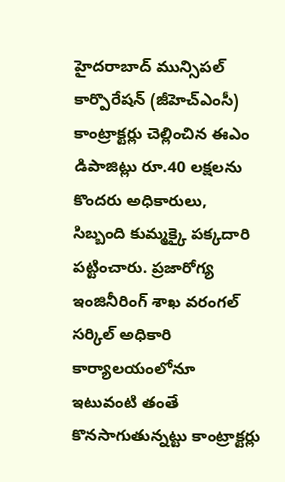హైదరాబాద్‌ మున్సిపల్‌ కార్పొరేషన్‌ (జీహెచ్‌ఎంసీ) కాంట్రాక్టర్లు చెల్లించిన ఈఎం డిపాజిట్లు రూ.40 లక్షలను కొందరు అధికారులు, సిబ్బంది కుమ్మక్కై పక్కదారి పట్టించారు. ప్రజారోగ్య ఇంజినీరింగ్‌ శాఖ వరంగల్‌ సర్కిల్‌ అధికారి కార్యాలయంలోనూ ఇటువంటి తంతే కొనసాగుతున్నట్టు కాంట్రాక్టర్లు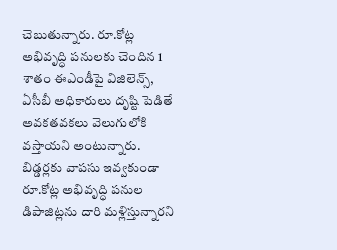చెబుతున్నారు. రూ.కోట్ల అభివృద్ధి పనులకు చెందిన 1 శాతం ఈఎండీపై విజిలెన్స్‌, ఏసీబీ అధికారులు దృష్టి పెడితే అవకతవకలు వెలుగులోకి వస్తాయని అంటున్నారు. బిడ్డర్లకు వాపసు ఇవ్వకుండా రూ.కోట్ల అభివృద్ధి పనుల డిపాజిట్లను దారి మళ్లిస్తున్నారని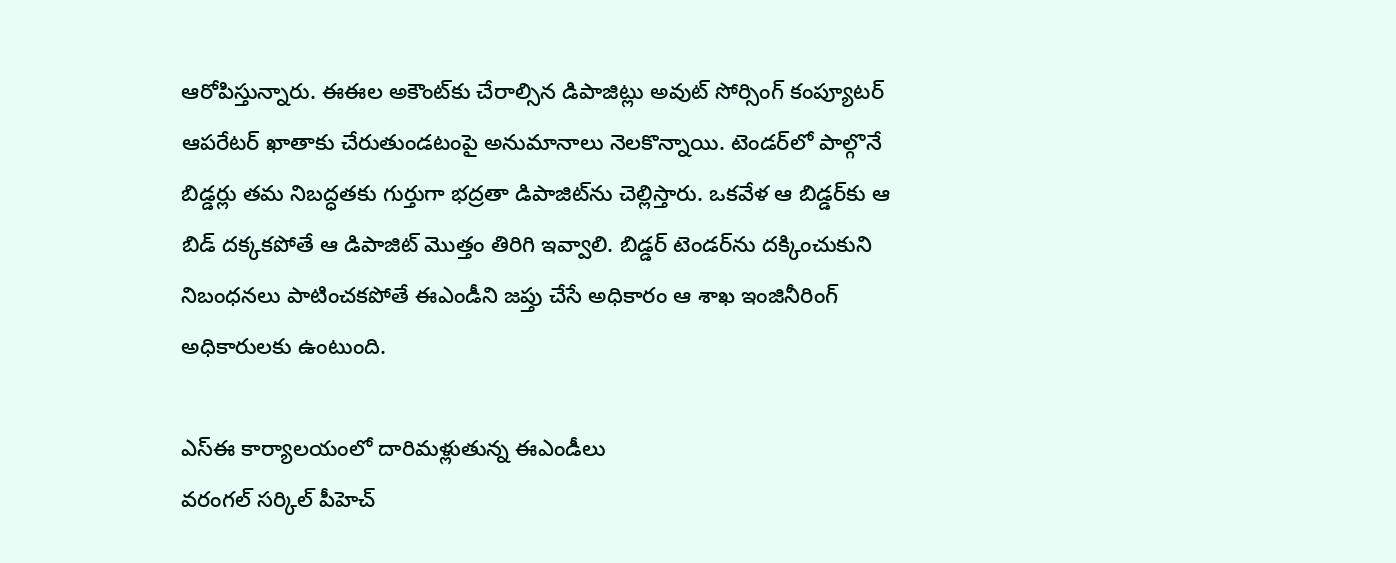ఆరోపిస్తున్నారు. ఈఈల అకౌంట్‌కు చేరాల్సిన డిపాజిట్లు అవుట్‌ సోర్సింగ్‌ కంప్యూటర్‌ ఆపరేటర్‌ ఖాతాకు చేరుతుండటంపై అనుమానాలు నెలకొన్నాయి. టెండర్‌లో పాల్గొనే బిడ్డర్లు తమ నిబద్ధతకు గుర్తుగా భద్రతా డిపాజిట్‌ను చెల్లిస్తారు. ఒకవేళ ఆ బిడ్డర్‌కు ఆ బిడ్‌ దక్కకపోతే ఆ డిపాజిట్‌ మొత్తం తిరిగి ఇవ్వాలి. బిడ్డర్‌ టెండర్‌ను దక్కించుకుని నిబంధనలు పాటించకపోతే ఈఎండీని జప్తు చేసే అధికారం ఆ శాఖ ఇంజినీరింగ్‌ అధికారులకు ఉంటుంది.

ఎస్‌ఈ కార్యాలయంలో దారిమళ్లుతున్న ఈఎండీలు
వరంగల్‌ సర్కిల్‌ పీహెచ్‌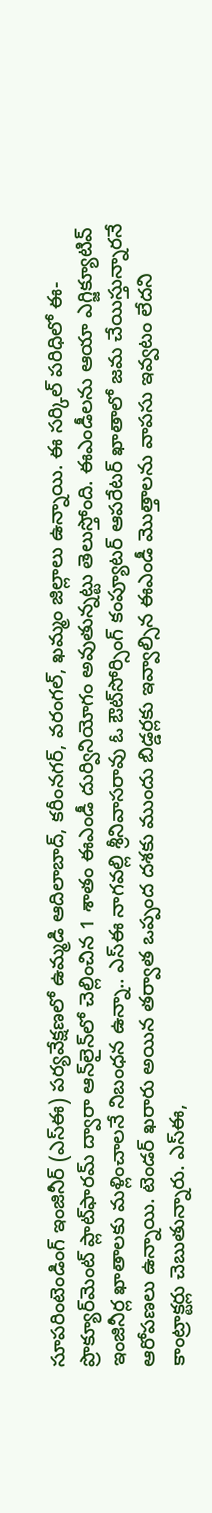సూపరింటెండింగ్‌ ఇంజినీర్‌ (ఎస్‌ఈ) పర్యవేక్షణలో ఉమ్మడి ఆదిలాబాద్‌, కరీంనగర్‌, వరంగల్‌, ఖమ్మం జిల్లాలు ఉన్నాయి. ఈ సర్కిల్‌ పరిధిలో ఈ- ప్రొక్యూర్‌మెంట్‌ ప్లాట్‌ఫారమ్‌ ద్వారా ఆన్‌లైన్‌లో చెల్లించిన 1 శాతం ఈఎండీ దుర్వినియోగం అవుతున్నట్టు తెలుస్తోంది. ఈఎండీలను ఆయా ఎగ్జిక్యూటివ్‌ ఇంజినీర్ల ఖాతాలకు మళ్లించాలనే నిబంధన ఉన్నా.. ఎస్‌ఈ నాగవల్లి శ్రీనివాసరావు ఓ ఔట్‌సోర్సింగ్‌ కంప్యూటర్‌ ఆపరేటర్‌ ఖాతాలో జమ చేయిస్తున్నారనే ఆరోపణలు ఉన్నాయి. టెండర్‌ ఖరారు అయిన తర్వాత ఒప్పంద దశకు ముందు బిడ్డర్లకు ఇవ్వాల్సిన ఈఎండీ మొత్తాలను వాపసు ఇవ్వటం లేదని కాంట్రాక్టర్లు చెబుతున్నారు. ఎస్‌ఈ,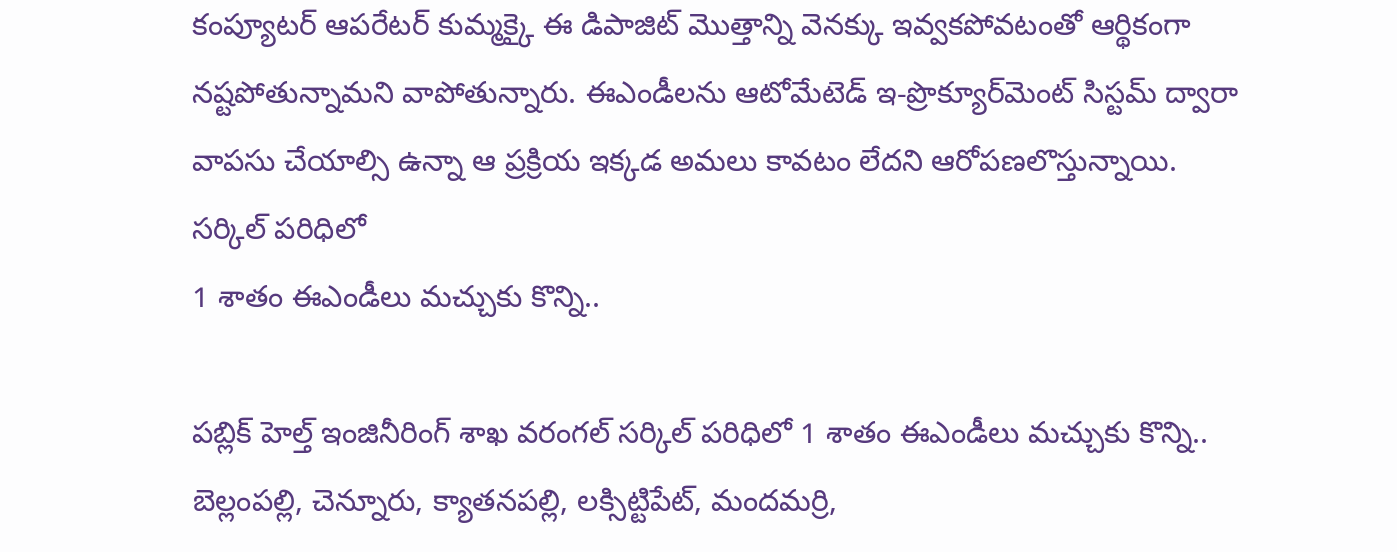కంప్యూటర్‌ ఆపరేటర్‌ కుమ్మక్కై ఈ డిపాజిట్‌ మొత్తాన్ని వెనక్కు ఇవ్వకపోవటంతో ఆర్థికంగా నష్టపోతున్నామని వాపోతున్నారు. ఈఎండీలను ఆటోమేటెడ్‌ ఇ-ప్రొక్యూర్‌మెంట్‌ సిస్టమ్‌ ద్వారా వాపసు చేయాల్సి ఉన్నా ఆ ప్రక్రియ ఇక్కడ అమలు కావటం లేదని ఆరోపణలొస్తున్నాయి.
సర్కిల్‌ పరిధిలో
1 శాతం ఈఎండీలు మచ్చుకు కొన్ని..

పబ్లిక్‌ హెల్త్‌ ఇంజినీరింగ్‌ శాఖ వరంగల్‌ సర్కిల్‌ పరిధిలో 1 శాతం ఈఎండీలు మచ్చుకు కొన్ని.. బెల్లంపల్లి, చెన్నూరు, క్యాతనపల్లి, లక్సిట్టిపేట్‌, మందమర్రి,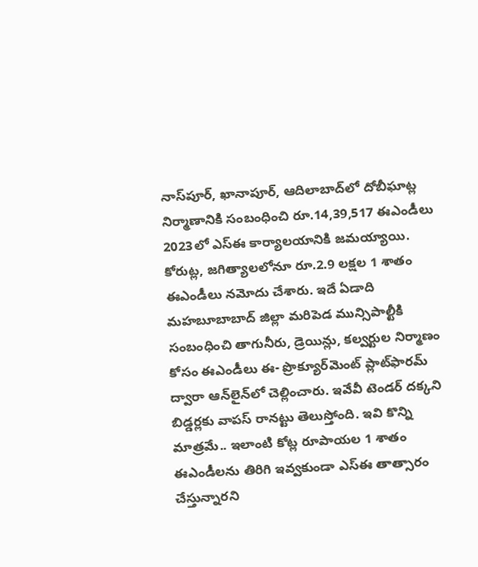నాస్‌పూర్‌, ఖానాపూర్‌, ఆదిలాబాద్‌లో దోబీఘాట్ల నిర్మాణానికి సంబంధించి రూ.14,39,517 ఈఎండీలు 2023లో ఎస్‌ఈ కార్యాలయానికి జమయ్యాయి. కోరుట్ల, జగిత్యాలలోనూ రూ.2.9 లక్షల 1 శాతం ఈఎండీలు నమోదు చేశారు. ఇదే ఏడాది మహబూబాబాద్‌ జిల్లా మరిపెడ మున్సిపాల్టీకి సంబంధించి తాగునీరు, డ్రెయిన్లు, కల్వర్టుల నిర్మాణం కోసం ఈఎండీలు ఈ- ప్రొక్యూర్‌మెంట్‌ ప్లాట్‌ఫారమ్‌ ద్వారా ఆన్‌లైన్‌లో చెల్లించారు. ఇవేవీ టెండర్‌ దక్కని బిడ్డర్లకు వాపస్‌ రానట్టు తెలుస్తోంది. ఇవి కొన్ని మాత్రమే.. ఇలాంటి కోట్ల రూపాయల 1 శాతం ఈఎండీలను తిరిగి ఇవ్వకుండా ఎస్‌ఈ తాత్సారం చేస్తున్నారని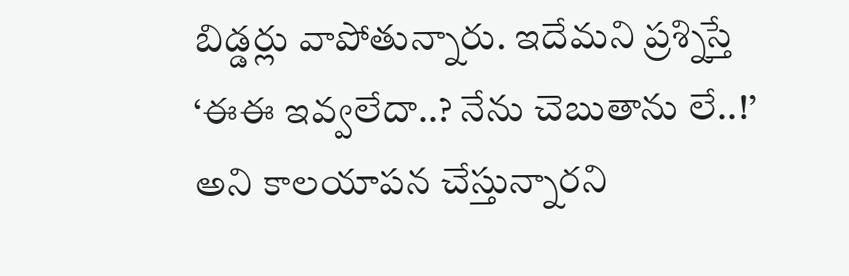బిడ్డర్లు వాపోతున్నారు. ఇదేమని ప్రశ్నిస్తే ‘ఈఈ ఇవ్వలేదా..? నేను చెబుతాను లే..!’ అని కాలయాపన చేస్తున్నారని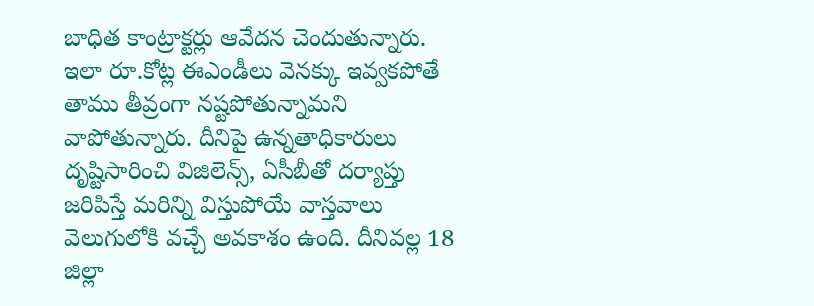బాధిత కాంట్రాక్టర్లు ఆవేదన చెందుతున్నారు. ఇలా రూ.కోట్ల ఈఎండీలు వెనక్కు ఇవ్వకపోతే తాము తీవ్రంగా నష్టపోతున్నామని వాపోతున్నారు. దీనిపై ఉన్నతాధికారులు దృష్టిసారించి విజిలెన్స్‌, ఏసీబీతో దర్యాప్తు జరిపిస్తే మరిన్ని విస్తుపోయే వాస్తవాలు వెలుగులోకి వచ్చే అవకాశం ఉంది. దీనివల్ల 18 జిల్లా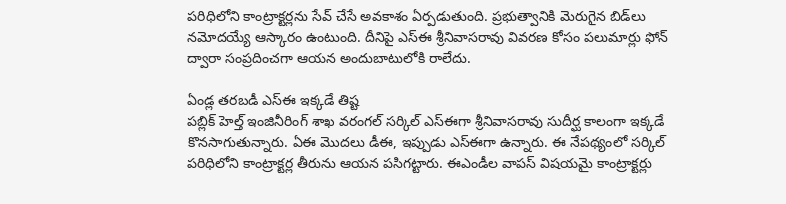పరిధిలోని కాంట్రాక్టర్లను సేవ్‌ చేసే అవకాశం ఏర్పడుతుంది. ప్రభుత్వానికి మెరుగైన బిడ్‌లు నమోదయ్యే ఆస్కారం ఉంటుంది. దీనిపై ఎస్‌ఈ శ్రీనివాసరావు వివరణ కోసం పలుమార్లు ఫోన్‌ ద్వారా సంప్రదించగా ఆయన అందుబాటులోకి రాలేదు.

ఏండ్ల తరబడీ ఎస్‌ఈ ఇక్కడే తిష్ట
పబ్లిక్‌ హెల్త్‌ ఇంజినీరింగ్‌ శాఖ వరంగల్‌ సర్కిల్‌ ఎస్‌ఈగా శ్రీనివాసరావు సుదీర్ఘ కాలంగా ఇక్కడే కొనసాగుతున్నారు. ఏఈ మొదలు డీఈ, ఇప్పుడు ఎస్‌ఈగా ఉన్నారు. ఈ నేపథ్యంలో సర్కిల్‌ పరిధిలోని కాంట్రాక్టర్ల తీరును ఆయన పసిగట్టారు. ఈఎండీల వాపస్‌ విషయమై కాంట్రాక్టర్లు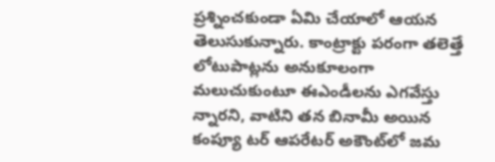ప్రశ్నించకుండా ఏమి చేయాలో ఆయన తెలుసుకున్నారు. కాంట్రాక్టు పరంగా తలెత్తే లోటుపాట్లను అనుకూలంగా మలుచుకుంటూ ఈఎండీలను ఎగవేస్తు న్నారని, వాటిని తన బినామీ అయిన కంప్యూ టర్‌ ఆపరేటర్‌ అకౌంట్‌లో జమ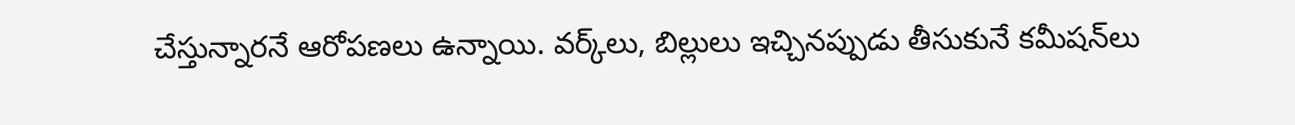చేస్తున్నారనే ఆరోపణలు ఉన్నాయి. వర్క్‌లు, బిల్లులు ఇచ్చినప్పుడు తీసుకునే కమీషన్‌లు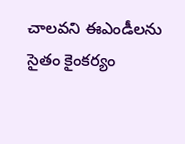చాలవని ఈఎండీలను సైతం కైంకర్యం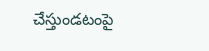చేస్తుండటంపై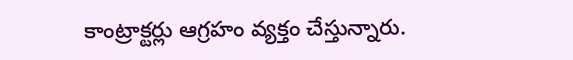కాంట్రాక్టర్లు ఆగ్రహం వ్యక్తం చేస్తున్నారు.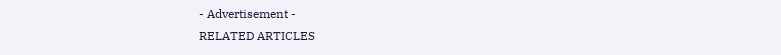- Advertisement -
RELATED ARTICLES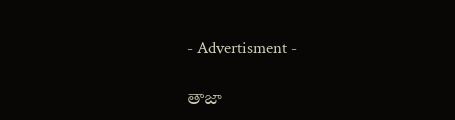- Advertisment -

తాజా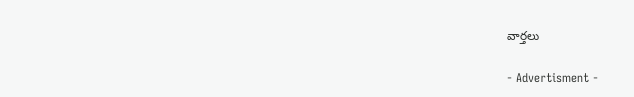వార్తలు

- Advertisment -